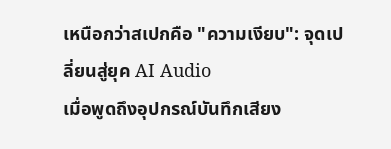เหนือกว่าสเปกคือ "ความเงียบ": จุดเปลี่ยนสู่ยุค AI Audio
เมื่อพูดถึงอุปกรณ์บันทึกเสียง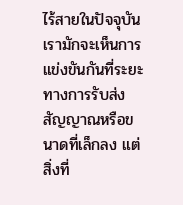ไร้สายในปัจจุบัน เรามักจะเห็นการแข่งขันกันที่ระยะทางการรับส่งสัญญาณหรือขนาดที่เล็กลง แต่สิ่งที่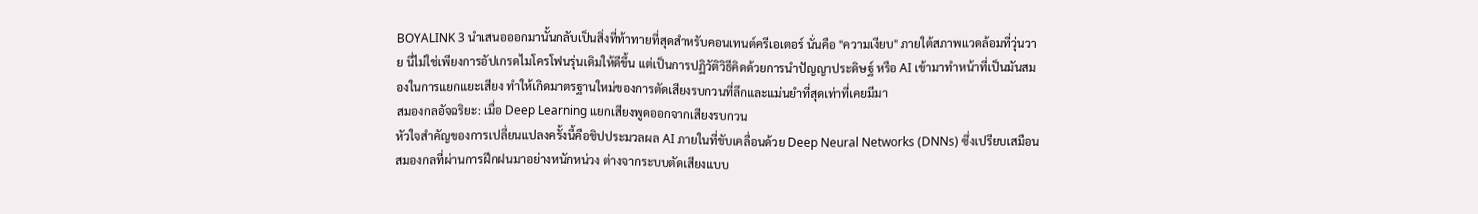BOYALINK 3 นำเสนอออกมานั้นกลับเป็นสิ่งที่ท้าทายที่สุดสำหรับคอนเทนต์ครีเอเตอร์ นั่นคือ "ความเงียบ" ภายใต้สภาพแวดล้อมที่วุ่นวาย นี่ไม่ใช่เพียงการอัปเกรดไมโครโฟนรุ่นเดิมให้ดีขึ้น แต่เป็นการปฏิวัติวิธีคิดด้วยการนำปัญญาประดิษฐ์ หรือ AI เข้ามาทำหน้าที่เป็นมันสมองในการแยกแยะเสียง ทำให้เกิดมาตรฐานใหม่ของการตัดเสียงรบกวนที่ลึกและแม่นยำที่สุดเท่าที่เคยมีมา
สมองกลอัจฉริยะ: เมื่อ Deep Learning แยกเสียงพูดออกจากเสียงรบกวน
หัวใจสำคัญของการเปลี่ยนแปลงครั้งนี้คือชิปประมวลผล AI ภายในที่ขับเคลื่อนด้วย Deep Neural Networks (DNNs) ซึ่งเปรียบเสมือนสมองกลที่ผ่านการฝึกฝนมาอย่างหนักหน่วง ต่างจากระบบตัดเสียงแบบ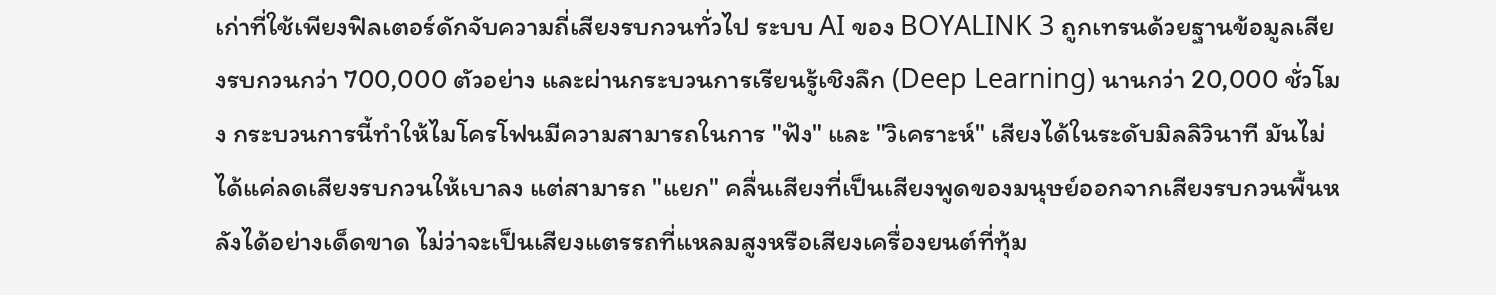เก่าที่ใช้เพียงฟิลเตอร์ดักจับความถี่เสียงรบกวนทั่วไป ระบบ AI ของ BOYALINK 3 ถูกเทรนด้วยฐานข้อมูลเสียงรบกวนกว่า 700,000 ตัวอย่าง และผ่านกระบวนการเรียนรู้เชิงลึก (Deep Learning) นานกว่า 20,000 ชั่วโมง กระบวนการนี้ทำให้ไมโครโฟนมีความสามารถในการ "ฟัง" และ "วิเคราะห์" เสียงได้ในระดับมิลลิวินาที มันไม่ได้แค่ลดเสียงรบกวนให้เบาลง แต่สามารถ "แยก" คลื่นเสียงที่เป็นเสียงพูดของมนุษย์ออกจากเสียงรบกวนพื้นหลังได้อย่างเด็ดขาด ไม่ว่าจะเป็นเสียงแตรรถที่แหลมสูงหรือเสียงเครื่องยนต์ที่ทุ้ม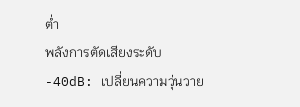ต่ำ
พลังการตัดเสียงระดับ -40dB: เปลี่ยนความวุ่นวาย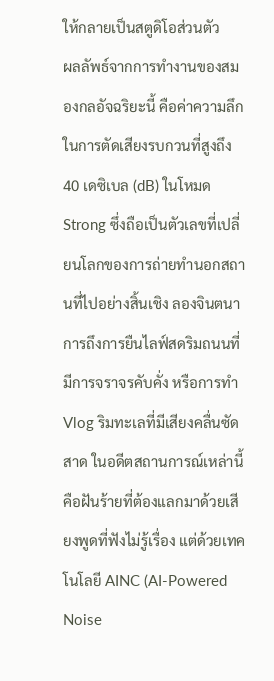ให้กลายเป็นสตูดิโอส่วนตัว
ผลลัพธ์จากการทำงานของสมองกลอัจฉริยะนี้ คือค่าความลึกในการตัดเสียงรบกวนที่สูงถึง 40 เดซิเบล (dB) ในโหมด Strong ซึ่งถือเป็นตัวเลขที่เปลี่ยนโลกของการถ่ายทำนอกสถานที่ไปอย่างสิ้นเชิง ลองจินตนาการถึงการยืนไลฟ์สดริมถนนที่มีการจราจรคับคั่ง หรือการทำ Vlog ริมทะเลที่มีเสียงคลื่นซัดสาด ในอดีตสถานการณ์เหล่านี้คือฝันร้ายที่ต้องแลกมาด้วยเสียงพูดที่ฟังไม่รู้เรื่อง แต่ด้วยเทคโนโลยี AINC (AI-Powered Noise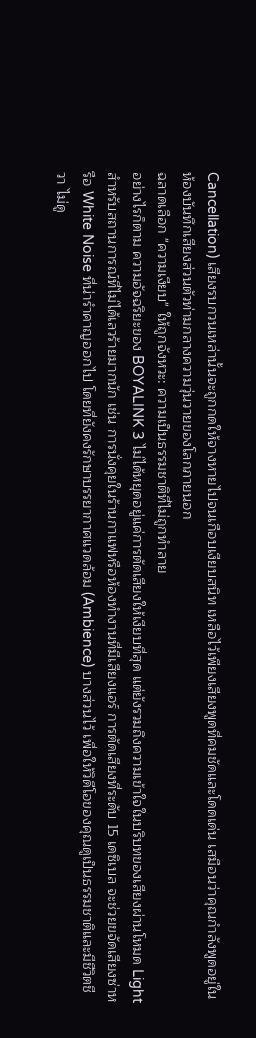Cancellation) เสียงรบกวนเหล่านั้นจะถูกกดให้จางหายไปจนเกือบเงียบสนิท เหลือไว้เพียงเสียงพูดที่คมชัดและโดดเด่น เสมือนว่าคุณกำลังพูดอยู่ในห้องบันทึกเสียงส่วนตัวท่ามกลางความวุ่นวายของโลกภายนอก
ฉลาดเลือก "ความเงียบ" ให้ถูกจังหวะ: ความเป็นธรรมชาติที่ไม่ถูกทำลาย
อย่างไรก็ตาม ความอัจฉริยะของ BOYALINK 3 ไม่ได้หยุดอยู่แค่การตัดเสียงให้เงียบที่สุด แต่ยังรวมถึงความเข้าใจในบริบทของเสียงผ่านโหมด Light สำหรับสถานการณ์ที่ไม่ได้เลวร้ายมากนัก เช่น การนั่งคุยในร้านกาแฟหรือห้องทำงานที่มีเสียงแอร์ การตัดเสียงที่ระดับ 15 เดซิเบล จะช่วยขจัดเสียงซ่าหรือ White Noise ที่น่ารำคาญออกไป โดยที่ยังคงรักษาบรรยากาศแวดล้อม (Ambience) บางส่วนไว้ เพื่อให้วิดีโอของคุณดูเป็นธรรมชาติและมีชีวิตชีวา ไม่ดู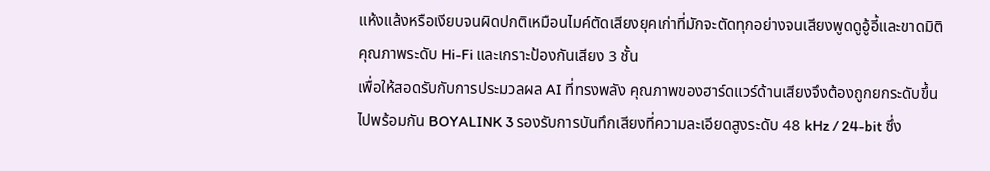แห้งแล้งหรือเงียบจนผิดปกติเหมือนไมค์ตัดเสียงยุคเก่าที่มักจะตัดทุกอย่างจนเสียงพูดดูอู้อี้และขาดมิติ
คุณภาพระดับ Hi-Fi และเกราะป้องกันเสียง 3 ชั้น
เพื่อให้สอดรับกับการประมวลผล AI ที่ทรงพลัง คุณภาพของฮาร์ดแวร์ด้านเสียงจึงต้องถูกยกระดับขึ้นไปพร้อมกัน BOYALINK 3 รองรับการบันทึกเสียงที่ความละเอียดสูงระดับ 48 kHz / 24-bit ซึ่ง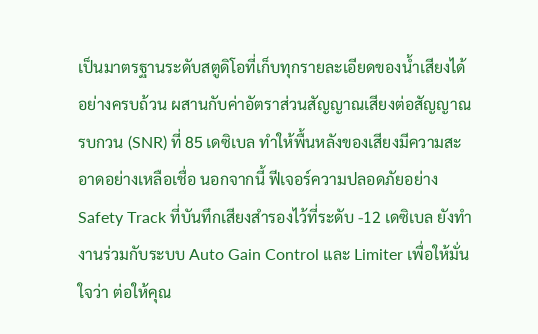เป็นมาตรฐานระดับสตูดิโอที่เก็บทุกรายละเอียดของน้ำเสียงได้อย่างครบถ้วน ผสานกับค่าอัตราส่วนสัญญาณเสียงต่อสัญญาณรบกวน (SNR) ที่ 85 เดซิเบล ทำให้พื้นหลังของเสียงมีความสะอาดอย่างเหลือเชื่อ นอกจากนี้ ฟีเจอร์ความปลอดภัยอย่าง Safety Track ที่บันทึกเสียงสำรองไว้ที่ระดับ -12 เดซิเบล ยังทำงานร่วมกับระบบ Auto Gain Control และ Limiter เพื่อให้มั่นใจว่า ต่อให้คุณ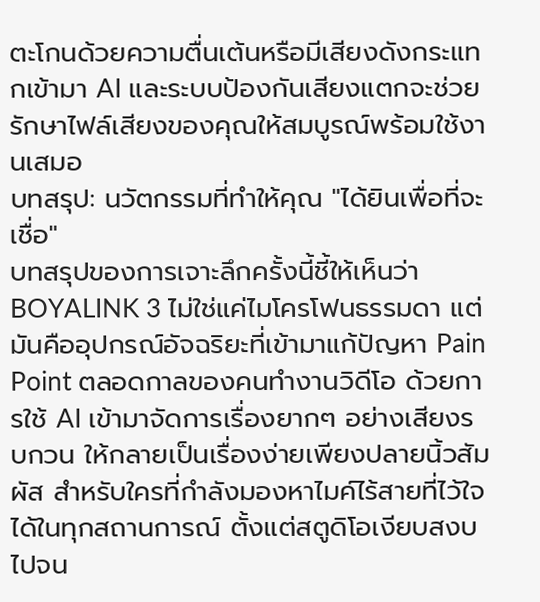ตะโกนด้วยความตื่นเต้นหรือมีเสียงดังกระแทกเข้ามา AI และระบบป้องกันเสียงแตกจะช่วยรักษาไฟล์เสียงของคุณให้สมบูรณ์พร้อมใช้งานเสมอ
บทสรุป: นวัตกรรมที่ทำให้คุณ "ได้ยินเพื่อที่จะเชื่อ"
บทสรุปของการเจาะลึกครั้งนี้ชี้ให้เห็นว่า BOYALINK 3 ไม่ใช่แค่ไมโครโฟนธรรมดา แต่มันคืออุปกรณ์อัจฉริยะที่เข้ามาแก้ปัญหา Pain Point ตลอดกาลของคนทำงานวิดีโอ ด้วยการใช้ AI เข้ามาจัดการเรื่องยากๆ อย่างเสียงรบกวน ให้กลายเป็นเรื่องง่ายเพียงปลายนิ้วสัมผัส สำหรับใครที่กำลังมองหาไมค์ไร้สายที่ไว้ใจได้ในทุกสถานการณ์ ตั้งแต่สตูดิโอเงียบสงบไปจน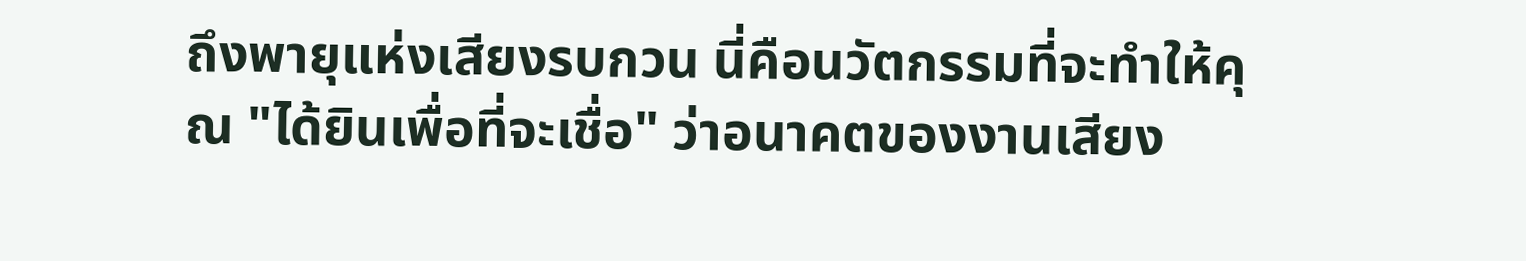ถึงพายุแห่งเสียงรบกวน นี่คือนวัตกรรมที่จะทำให้คุณ "ได้ยินเพื่อที่จะเชื่อ" ว่าอนาคตของงานเสียง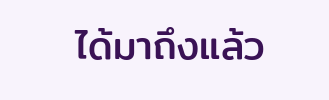ได้มาถึงแล้ว